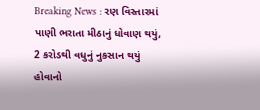Breaking News : રણ વિસ્તારમાં પાણી ભરાતા મીઠાનું ધોવાણ થયું, 2 કરોડથી વધુનું નુકસાન થયું હોવાનો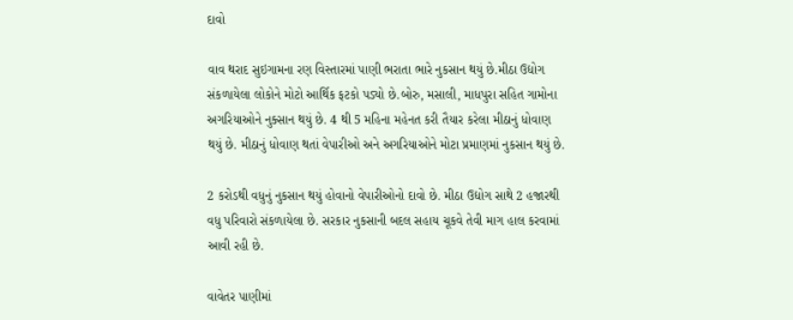દાવો

વાવ થરાદ સુઇગામના રણ વિસ્તારમાં પાણી ભરાતા ભારે નુકસાન થયું છે.મીઠા ઉદ્યોગ સંકળાયેલા લોકોને મોટો આર્થિક ફટકો પડ્યો છે.બોરુ, મસાલી, માધપુરા સહિત ગામોના અગરિયાઓને નુક્સાન થયું છે. 4 થી 5 મહિના મહેનત કરી તૈયાર કરેલા મીઠાનું ધોવાણ થયું છે. મીઠાનું ધોવાણ થતાં વેપારીઓ અને અગરિયાઓને મોટા પ્રમાણમાં નુકસાન થયું છે.

2 કરોડથી વધુનું નુકસાન થયું હોવાનો વેપારીઓનો દાવો છે. મીઠા ઉદ્યોગ સાથે 2 હજારથી વધુ પરિવારો સંકળાયેલા છે. સરકાર નુકસાની બદલ સહાય ચૂકવે તેવી માગ હાલ કરવામાં આવી રહી છે.

વાવેતર પાણીમાં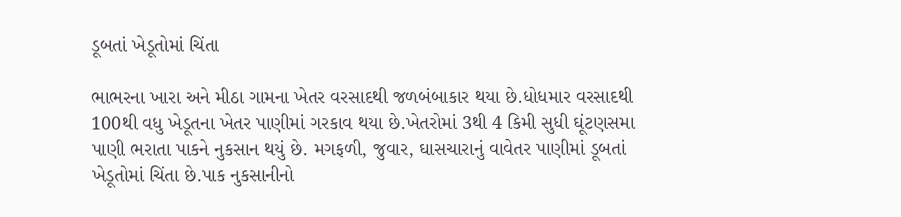ડૂબતાં ખેડૂતોમાં ચિંતા

ભાભરના ખારા અને મીઠા ગામના ખેતર વરસાદથી જળબંબાકાર થયા છે.ધોધમાર વરસાદથી 100થી વધુ ખેડૂતના ખેતર પાણીમાં ગરકાવ થયા છે.ખેતરોમાં 3થી 4 કિમી સુધી ઘૂંટણસમા પાણી ભરાતા પાકને નુકસાન થયું છે. મગફળી, જુવાર, ઘાસચારાનું વાવેતર પાણીમાં ડૂબતાં ખેડૂતોમાં ચિંતા છે.પાક નુકસાનીનો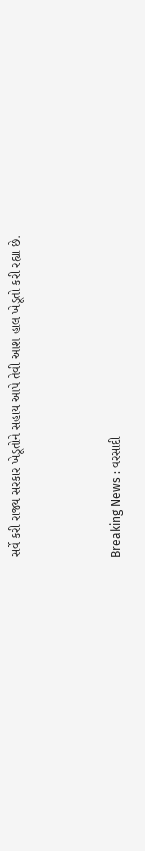સર્વે કરી રાજ્ય સરકાર ખેડૂતોને સહાય આપે તેવી આશ હાલ ખેડૂતો કરી રહ્યા છે.



Breaking News : વરસાદી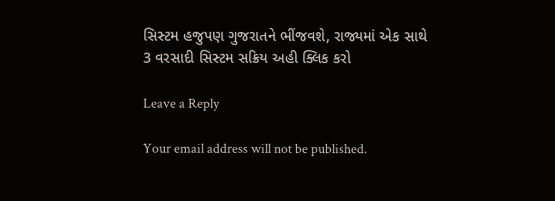સિસ્ટમ હજુપણ ગુજરાતને ભીંજવશે, રાજ્યમાં એક સાથે 3 વરસાદી સિસ્ટમ સક્રિય અહી ક્લિક કરો

Leave a Reply

Your email address will not be published.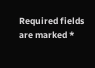Required fields are marked *